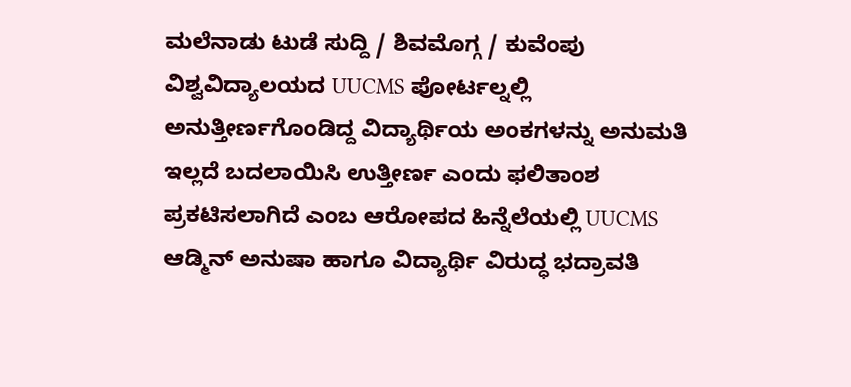ಮಲೆನಾಡು ಟುಡೆ ಸುದ್ದಿ / ಶಿವಮೊಗ್ಗ / ಕುವೆಂಪು ವಿಶ್ವವಿದ್ಯಾಲಯದ UUCMS ಪೋರ್ಟಲ್ನಲ್ಲಿ ಅನುತ್ತೀರ್ಣಗೊಂಡಿದ್ದ ವಿದ್ಯಾರ್ಥಿಯ ಅಂಕಗಳನ್ನು ಅನುಮತಿ ಇಲ್ಲದೆ ಬದಲಾಯಿಸಿ ಉತ್ತೀರ್ಣ ಎಂದು ಫಲಿತಾಂಶ ಪ್ರಕಟಿಸಲಾಗಿದೆ ಎಂಬ ಆರೋಪದ ಹಿನ್ನೆಲೆಯಲ್ಲಿ UUCMS ಆಡ್ಮಿನ್ ಅನುಷಾ ಹಾಗೂ ವಿದ್ಯಾರ್ಥಿ ವಿರುದ್ಧ ಭದ್ರಾವತಿ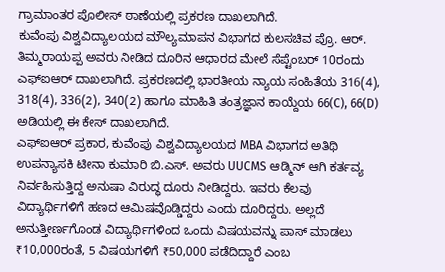ಗ್ರಾಮಾಂತರ ಪೊಲೀಸ್ ಠಾಣೆಯಲ್ಲಿ ಪ್ರಕರಣ ದಾಖಲಾಗಿದೆ.
ಕುವೆಂಪು ವಿಶ್ವವಿದ್ಯಾಲಯದ ಮೌಲ್ಯಮಾಪನ ವಿಭಾಗದ ಕುಲಸಚಿವ ಪ್ರೊ. ಆರ್. ತಿಮ್ಮರಾಯಪ್ಪ ಅವರು ನೀಡಿದ ದೂರಿನ ಆಧಾರದ ಮೇಲೆ ಸೆಪ್ಟೆಂಬರ್ 10ರಂದು ಎಫ್ಐಆರ್ ದಾಖಲಾಗಿದೆ. ಪ್ರಕರಣದಲ್ಲಿ ಭಾರತೀಯ ನ್ಯಾಯ ಸಂಹಿತೆಯ 316(4), 318(4), 336(2), 340(2) ಹಾಗೂ ಮಾಹಿತಿ ತಂತ್ರಜ್ಞಾನ ಕಾಯ್ದೆಯ 66(C), 66(D) ಅಡಿಯಲ್ಲಿ ಈ ಕೇಸ್ ದಾಖಲಾಗಿದೆ.
ಎಫ್ಐಆರ್ ಪ್ರಕಾರ, ಕುವೆಂಪು ವಿಶ್ವವಿದ್ಯಾಲಯದ MBA ವಿಭಾಗದ ಅತಿಥಿ ಉಪನ್ಯಾಸಕಿ ಟೀನಾ ಕುಮಾರಿ ಬಿ.ಎಸ್. ಅವರು UUCMS ಆಡ್ಮಿನ್ ಆಗಿ ಕರ್ತವ್ಯ ನಿರ್ವಹಿಸುತ್ತಿದ್ದ ಅನುಷಾ ವಿರುದ್ಧ ದೂರು ನೀಡಿದ್ದರು. ಇವರು ಕೆಲವು ವಿದ್ಯಾರ್ಥಿಗಳಿಗೆ ಹಣದ ಆಮಿಷವೊಡ್ಡಿದ್ದರು ಎಂದು ದೂರಿದ್ದರು. ಅಲ್ಲದೆ ಅನುತ್ತೀರ್ಣಗೊಂಡ ವಿದ್ಯಾರ್ಥಿಗಳಿಂದ ಒಂದು ವಿಷಯವನ್ನು ಪಾಸ್ ಮಾಡಲು ₹10,000ರಂತೆ, 5 ವಿಷಯಗಳಿಗೆ ₹50,000 ಪಡೆದಿದ್ದಾರೆ ಎಂಬ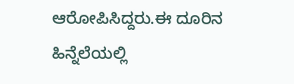ಆರೋಪಿಸಿದ್ದರು.ಈ ದೂರಿನ ಹಿನ್ನೆಲೆಯಲ್ಲಿ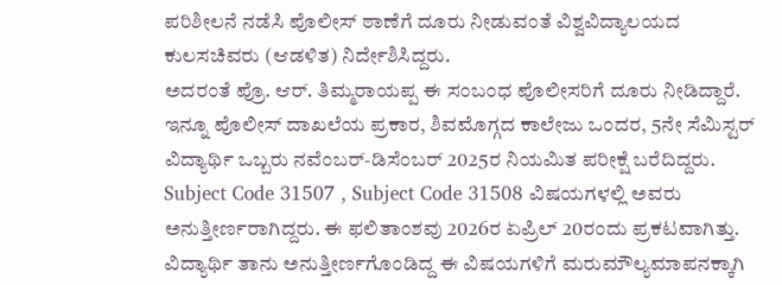ಪರಿಶೀಲನೆ ನಡೆಸಿ ಪೊಲೀಸ್ ಠಾಣೆಗೆ ದೂರು ನೀಡುವಂತೆ ವಿಶ್ವವಿದ್ಯಾಲಯದ ಕುಲಸಚಿವರು (ಆಡಳಿತ) ನಿರ್ದೇಶಿಸಿದ್ದರು.
ಅದರಂತೆ ಪ್ರೊ. ಆರ್. ತಿಮ್ಮರಾಯಪ್ಪ ಈ ಸಂಬಂಧ ಪೊಲೀಸರಿಗೆ ದೂರು ನೀಡಿದ್ದಾರೆ. ಇನ್ನೂ ಪೊಲೀಸ್ ದಾಖಲೆಯ ಪ್ರಕಾರ, ಶಿವಮೊಗ್ಗದ ಕಾಲೇಜು ಒಂದರ, 5ನೇ ಸೆಮಿಸ್ಟರ್ ವಿದ್ಯಾರ್ಥಿ ಒಬ್ಬರು ನವೆಂಬರ್-ಡಿಸೆಂಬರ್ 2025ರ ನಿಯಮಿತ ಪರೀಕ್ಷೆ ಬರೆದಿದ್ದರು. Subject Code 31507 , Subject Code 31508 ವಿಷಯಗಳಲ್ಲಿ ಅವರು ಅನುತ್ತೀರ್ಣರಾಗಿದ್ದರು. ಈ ಫಲಿತಾಂಶವು 2026ರ ಏಪ್ರಿಲ್ 20ರಂದು ಪ್ರಕಟವಾಗಿತ್ತು.
ವಿದ್ಯಾರ್ಥಿ ತಾನು ಅನುತ್ತೀರ್ಣಗೊಂಡಿದ್ದ ಈ ವಿಷಯಗಳಿಗೆ ಮರುಮೌಲ್ಯಮಾಪನಕ್ಕಾಗಿ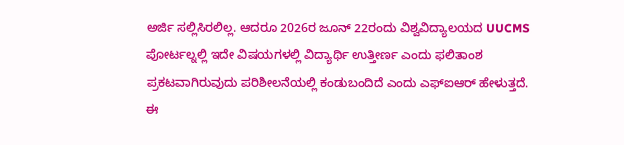ಅರ್ಜಿ ಸಲ್ಲಿಸಿರಲಿಲ್ಲ. ಆದರೂ 2026ರ ಜೂನ್ 22ರಂದು ವಿಶ್ವವಿದ್ಯಾಲಯದ UUCMS ಪೋರ್ಟಲ್ನಲ್ಲಿ ಇದೇ ವಿಷಯಗಳಲ್ಲಿ ವಿದ್ಯಾರ್ಥಿ ಉತ್ತೀರ್ಣ ಎಂದು ಫಲಿತಾಂಶ ಪ್ರಕಟವಾಗಿರುವುದು ಪರಿಶೀಲನೆಯಲ್ಲಿ ಕಂಡುಬಂದಿದೆ ಎಂದು ಎಫ್ಐಆರ್ ಹೇಳುತ್ತದೆ.
ಈ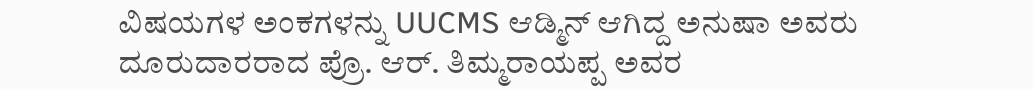ವಿಷಯಗಳ ಅಂಕಗಳನ್ನು UUCMS ಆಡ್ಮಿನ್ ಆಗಿದ್ದ ಅನುಷಾ ಅವರು ದೂರುದಾರರಾದ ಪ್ರೊ. ಆರ್. ತಿಮ್ಮರಾಯಪ್ಪ ಅವರ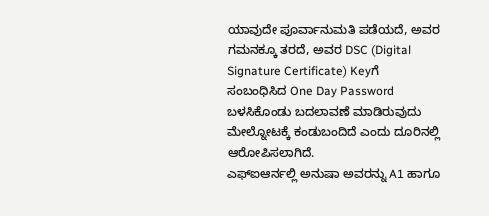ಯಾವುದೇ ಪೂರ್ವಾನುಮತಿ ಪಡೆಯದೆ, ಅವರ ಗಮನಕ್ಕೂ ತರದೆ, ಅವರ DSC (Digital Signature Certificate) Keyಗೆ ಸಂಬಂಧಿಸಿದ One Day Password ಬಳಸಿಕೊಂಡು ಬದಲಾವಣೆ ಮಾಡಿರುವುದು ಮೇಲ್ನೋಟಕ್ಕೆ ಕಂಡುಬಂದಿದೆ ಎಂದು ದೂರಿನಲ್ಲಿ ಆರೋಪಿಸಲಾಗಿದೆ.
ಎಫ್ಐಆರ್ನಲ್ಲಿ ಅನುಷಾ ಅವರನ್ನು A1 ಹಾಗೂ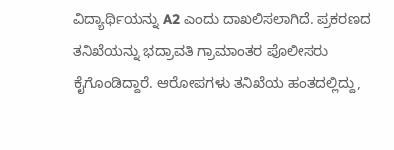ವಿದ್ಯಾರ್ಥಿಯನ್ನು A2 ಎಂದು ದಾಖಲಿಸಲಾಗಿದೆ. ಪ್ರಕರಣದ ತನಿಖೆಯನ್ನು ಭದ್ರಾವತಿ ಗ್ರಾಮಾಂತರ ಪೊಲೀಸರು ಕೈಗೊಂಡಿದ್ದಾರೆ. ಆರೋಪಗಳು ತನಿಖೆಯ ಹಂತದಲ್ಲಿದ್ದು,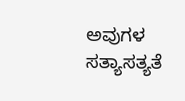ಅವುಗಳ ಸತ್ಯಾಸತ್ಯತೆ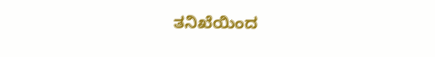ತನಿಖೆಯಿಂದ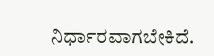ನಿರ್ಧಾರವಾಗಬೇಕಿದೆ.